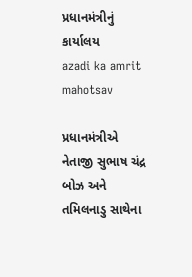પ્રધાનમંત્રીનું કાર્યાલય
azadi ka amrit mahotsav

પ્રધાનમંત્રીએ નેતાજી સુભાષ ચંદ્ર બોઝ અને તમિલનાડુ સાથેના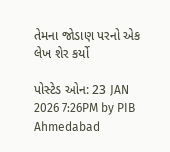તેમના જોડાણ પરનો એક લેખ શેર કર્યો

પોસ્ટેડ ઓન: 23 JAN 2026 7:26PM by PIB Ahmedabad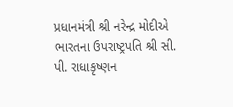પ્રધાનમંત્રી શ્રી નરેન્દ્ર મોદીએ ભારતના ઉપરાષ્ટ્રપતિ શ્રી સી. પી. રાધાકૃષ્ણન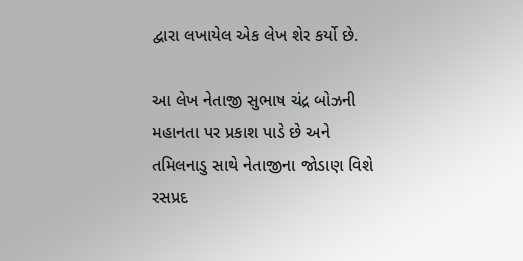દ્વારા લખાયેલ એક લેખ શેર કર્યો છે.

આ લેખ નેતાજી સુભાષ ચંદ્ર બોઝની મહાનતા પર પ્રકાશ પાડે છે અને તમિલનાડુ સાથે નેતાજીના જોડાણ વિશે રસપ્રદ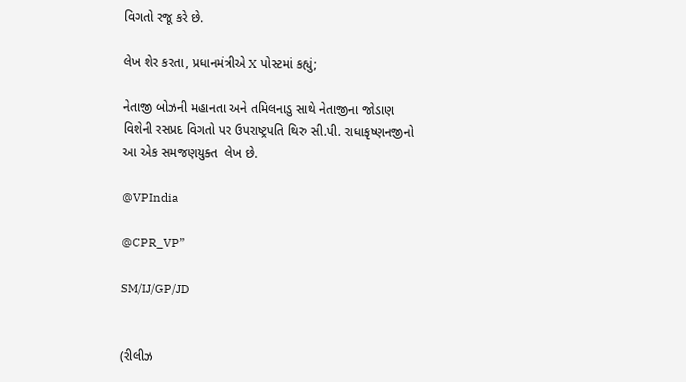વિગતો રજૂ કરે છે.

લેખ શેર કરતા, પ્રધાનમંત્રીએ X પોસ્ટમાં કહ્યું;

નેતાજી બોઝની મહાનતા અને તમિલનાડુ સાથે નેતાજીના જોડાણ વિશેની રસપ્રદ વિગતો પર ઉપરાષ્ટ્રપતિ થિરુ સી.પી. રાધાકૃષ્ણનજીનો આ એક સમજણયુક્ત  લેખ છે.

@VPIndia

@CPR_VP”

SM/IJ/GP/JD


(રીલીઝ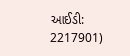આઈડી: 2217901)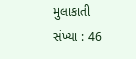મુલાકાતી સંખ્યા : 46